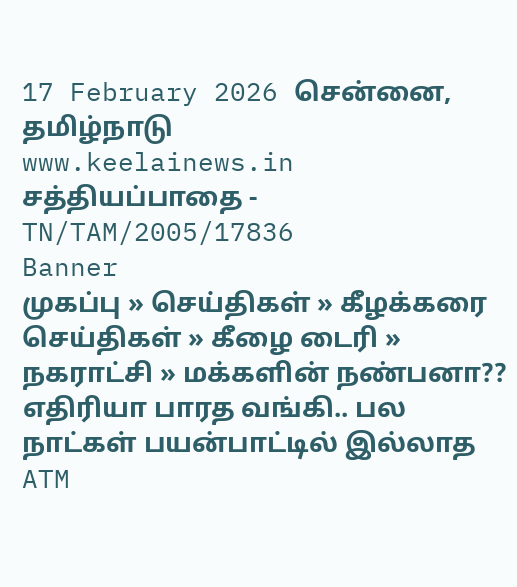17 February 2026 சென்னை, தமிழ்நாடு
www.keelainews.in
சத்தியப்பாதை - TN/TAM/2005/17836
Banner
முகப்பு » செய்திகள் » கீழக்கரை செய்திகள் » கீழை டைரி » நகராட்சி » மக்களின் நண்பனா?? எதிரியா பாரத வங்கி.. பல நாட்கள் பயன்பாட்டில் இல்லாத ATM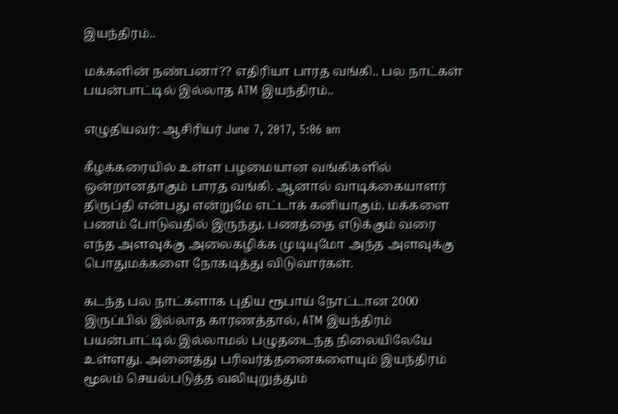இயந்திரம்..

மக்களின் நண்பனா?? எதிரியா பாரத வங்கி.. பல நாட்கள் பயன்பாட்டில் இல்லாத ATM இயந்திரம்..

எழுதியவர்: ஆசிரியர் June 7, 2017, 5:06 am

கீழக்கரையில் உள்ள பழமையான வங்கிகளில் ஒன்றானதாகும் பாரத வங்கி. ஆனால் வாடிக்கையாளர் திருப்தி என்பது என்றுமே எட்டாக் கனியாகும். மக்களை பணம் போடுவதில் இருந்து, பணத்தை எடுக்கும் வரை எந்த அளவுக்கு அலைகழிக்க முடியுமோ அந்த அளவுக்கு பொதுமக்களை நோகடித்து விடுவார்கள்.

கடந்த பல நாட்களாக புதிய ரூபாய் நோட்டான 2000 இருப்பில் இல்லாத காரணத்தால், ATM இயந்திரம் பயன்பாட்டில் இல்லாமல் பழுதடைந்த நிலையிலேயே உள்ளது. அனைத்து பரிவர்த்தனைகளையும் இயந்திரம் மூலம் செயல்படுத்த வலியுறுத்தும்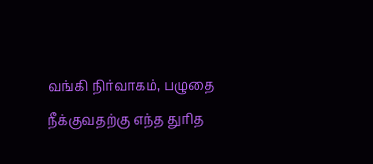வங்கி நிர்வாகம், பழுதை நீக்குவதற்கு எந்த துரித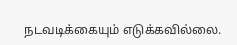நடவடிக்கையும் எடுக்கவில்லை.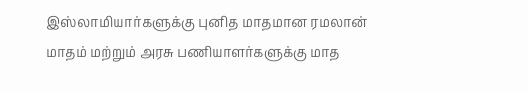இஸ்லாமியார்களுக்கு புனித மாதமான ரமலான் மாதம் மற்றும் அரசு பணியாளர்களுக்கு மாத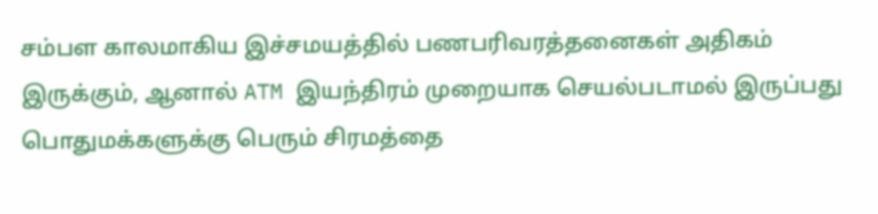சம்பள காலமாகிய இச்சமயத்தில் பணபரிவரத்தனைகள் அதிகம் இருக்கும், ஆனால் ATM இயந்திரம் முறையாக செயல்படாமல் இருப்பது பொதுமக்களுக்கு பெரும் சிரமத்தை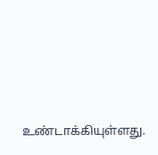உண்டாக்கியுள்ளது.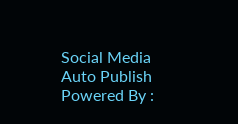Social Media Auto Publish Powered By :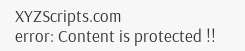XYZScripts.com
error: Content is protected !!